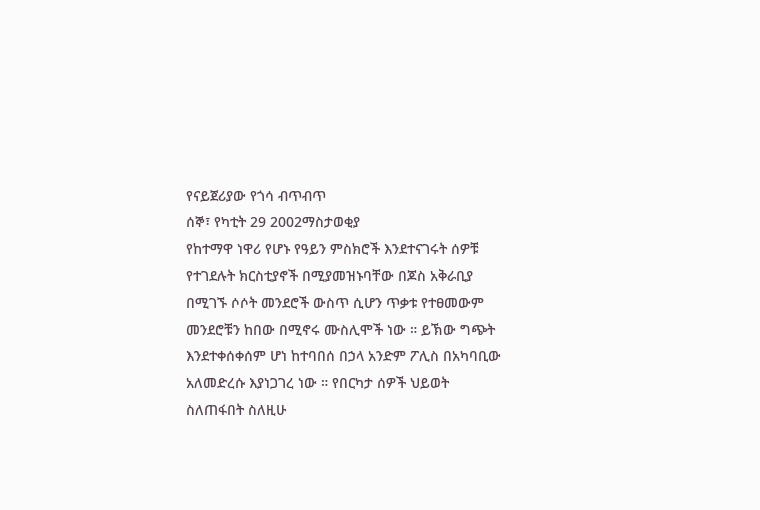የናይጀሪያው የጎሳ ብጥብጥ
ሰኞ፣ የካቲት 29 2002ማስታወቂያ
የከተማዋ ነዋሪ የሆኑ የዓይን ምስክሮች እንደተናገሩት ሰዎቹ የተገደሉት ክርስቲያኖች በሚያመዝኑባቸው በጆስ አቅራቢያ በሚገኙ ሶሶት መንደሮች ውስጥ ሲሆን ጥቃቱ የተፀመውም መንደሮቹን ከበው በሚኖሩ ሙስሊሞች ነው ። ይኽው ግጭት እንደተቀሰቀሰም ሆነ ከተባበሰ በኃላ አንድም ፖሊስ በአካባቢው አለመድረሱ እያነጋገረ ነው ። የበርካታ ሰዎች ህይወት ስለጠፋበት ስለዚሁ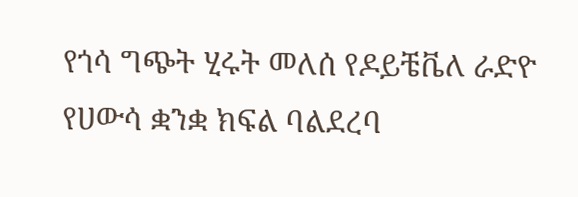የጎሳ ግጭት ሂሩት መለሰ የዶይቼቬለ ራድዮ የሀውሳ ቋንቋ ክፍል ባልደረባ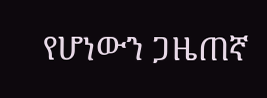የሆነውን ጋዜጠኛ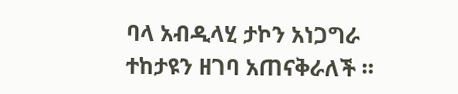ባላ አብዲላሂ ታኮን አነጋግራ ተከታዩን ዘገባ አጠናቅራለች ።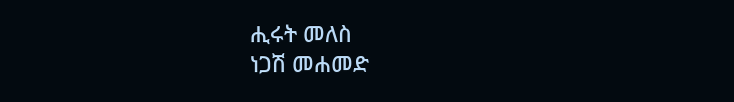ሒሩት መለስ
ነጋሽ መሐመድ